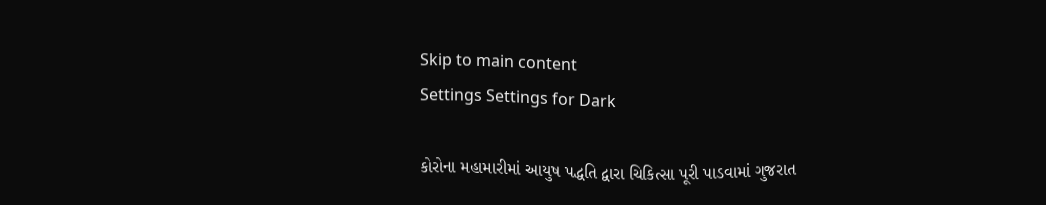Skip to main content
Settings Settings for Dark

કોરોના મહામારીમાં આયુષ પદ્ધતિ દ્વારા ચિકિત્સા પૂરી પાડવામાં ગુજરાત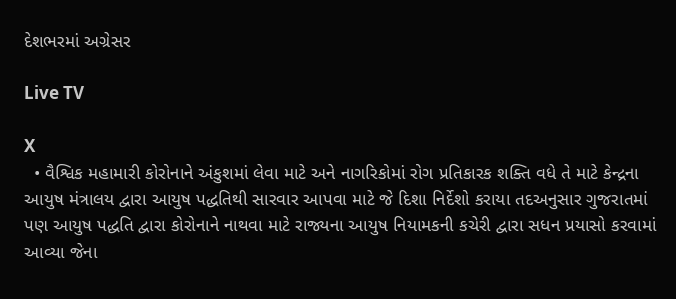દેશભરમાં અગ્રેસર

Live TV

X
  • વૈશ્વિક મહામારી કોરોનાને અંકુશમાં લેવા માટે અને નાગરિકોમાં રોગ પ્રતિકારક શક્તિ વધે તે માટે કેન્દ્રના આયુષ મંત્રાલય દ્વારા આયુષ પદ્ધતિથી સારવાર આપવા માટે જે દિશા નિર્દેશો કરાયા તદઅનુસાર ગુજરાતમાં પણ આયુષ પદ્ધતિ દ્વારા કોરોનાને નાથવા માટે રાજ્યના આયુષ નિયામકની કચેરી દ્વારા સધન પ્રયાસો કરવામાં આવ્યા જેના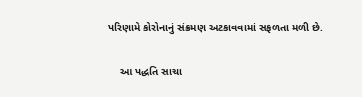પરિણામે કોરોનાનું સંક્રમણ અટકાવવામાં સફળતા મળી છે.

    આ પદ્ધતિ સાચા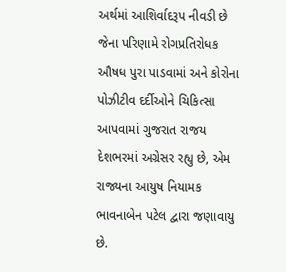અર્થમાં આશિર્વાદરૂપ નીવડી છે જેના પરિણામે રોગપ્રતિરોધક ઔષધ પુરા પાડવામાં અને કોરોના પોઝીટીવ દર્દીઓને ચિકિત્સા આપવામાં ગુજરાત રાજય દેશભરમાં અગ્રેસર રહ્યુ છે, એમ રાજ્યના આયુષ નિયામક ભાવનાબેન પટેલ દ્વારા જણાવાયુ છે.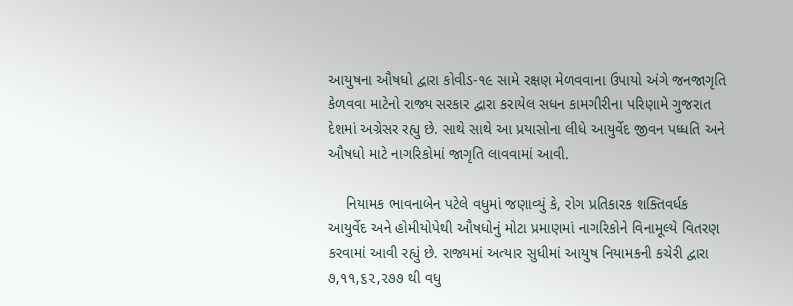આયુષના ઔષધો દ્વારા કોવીડ-૧૯ સામે રક્ષણ મેળવવાના ઉપાયો અંગે જનજાગૃતિ કેળવવા માટેનો રાજ્ય સરકાર દ્વારા કરાયેલ સધન કામગીરીના પરિણામે ગુજરાત દેશમાં અગ્રેસર રહ્યુ છે. સાથે સાથે આ પ્રયાસોના લીધે આયુર્વેદ જીવન પધ્ધતિ અને ઔષધો માટે નાગરિકોમાં જાગૃતિ લાવવામાં આવી.

    નિયામક ભાવનાબેન પટેલે વધુમાં જણાવ્યું કે, રોગ પ્રતિકારક શક્તિવર્ધક આયુર્વેદ અને હોમીયોપેથી ઔષધોનું મોટા પ્રમાણમાં નાગરિકોને વિનામૂલ્યે વિતરણ કરવામાં આવી રહ્યું છે. રાજ્યમાં અત્યાર સુધીમાં આયુષ નિયામકની કચેરી દ્વારા ૭,૧૧,૬૨,૨૭૭ થી વધુ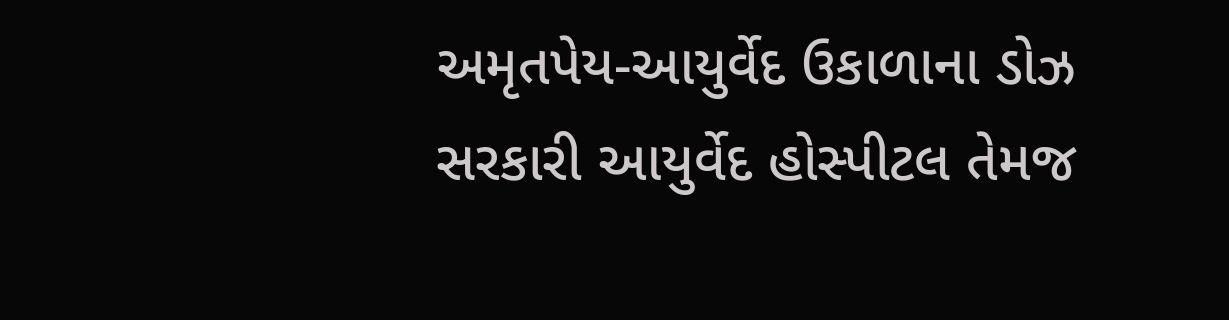અમૃતપેય-આયુર્વેદ ઉકાળાના ડોઝ સરકારી આયુર્વેદ હોસ્પીટલ તેમજ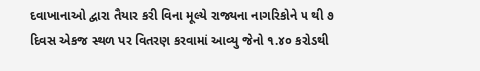દવાખાનાઓ દ્વારા તૈયાર કરી વિના મૂલ્યે રાજ્યના નાગરિકોને ૫ થી ૭ દિવસ એકજ સ્થળ પર વિતરણ કરવામાં આવ્યુ જેનો ૧.૪૦ કરોડથી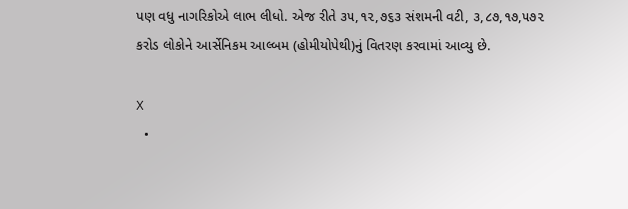પણ વધુ નાગરિકોએ લાભ લીધો. એજ રીતે ૩૫,૧૨,૭૬૩ સંશમની વટી, ૩,૮૭,૧૭,૫૭૨ કરોડ લોકોને આર્સેનિકમ આલ્બમ (હોમીયોપેથી)નું વિતરણ કરવામાં આવ્યુ છે.

X
  •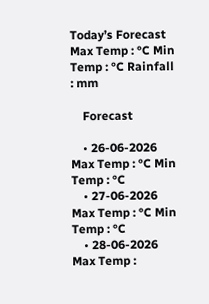Today’s Forecast Max Temp : °C Min Temp : °C Rainfall : mm

    Forecast

    • 26-06-2026 Max Temp : °C Min Temp : °C
    • 27-06-2026 Max Temp : °C Min Temp : °C
    • 28-06-2026 Max Temp :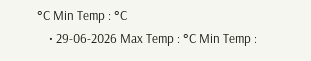°C Min Temp : °C
    • 29-06-2026 Max Temp : °C Min Temp :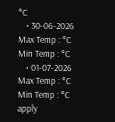°C
    • 30-06-2026 Max Temp : °C Min Temp : °C
    • 01-07-2026 Max Temp : °C Min Temp : °C
apply